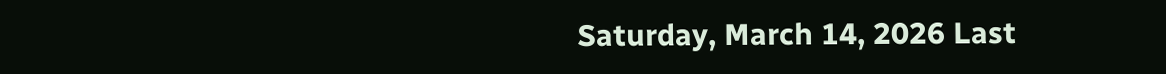Saturday, March 14, 2026 Last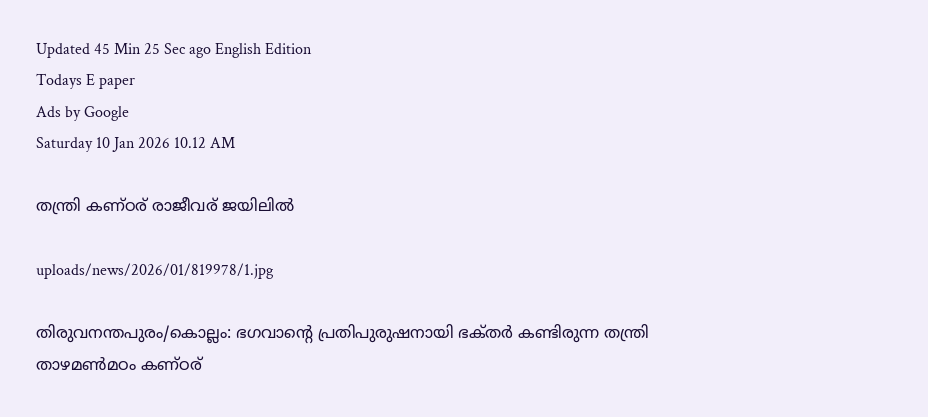Updated 45 Min 25 Sec ago English Edition
Todays E paper
Ads by Google
Saturday 10 Jan 2026 10.12 AM

തന്ത്രി കണ്‌ഠര്‌ രാജീവര്‌ ജയിലില്‍

uploads/news/2026/01/819978/1.jpg

തിരുവനന്തപുരം/കൊല്ലം: ഭഗവാന്റെ പ്രതിപുരുഷനായി ഭക്‌തര്‍ കണ്ടിരുന്ന തന്ത്രി താഴമണ്‍മഠം കണ്‌ഠര്‌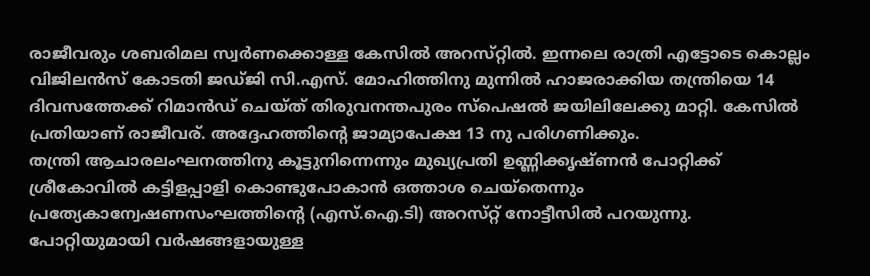രാജീവരും ശബരിമല സ്വര്‍ണക്കൊള്ള കേസില്‍ അറസ്‌റ്റില്‍. ഇന്നലെ രാത്രി എട്ടോടെ കൊല്ലം വിജിലന്‍സ്‌ കോടതി ജഡ്‌ജി സി.എസ്‌. മോഹിത്തിനു മുന്നില്‍ ഹാജരാക്കിയ തന്ത്രിയെ 14 ദിവസത്തേക്ക്‌ റിമാന്‍ഡ്‌ ചെയ്‌ത്‌ തിരുവനന്തപുരം സ്‌പെഷല്‍ ജയിലിലേക്കു മാറ്റി. കേസില്‍ പ്രതിയാണ്‌ രാജീവര്‌. അദ്ദേഹത്തിന്റെ ജാമ്യാപേക്ഷ 13 നു പരിഗണിക്കും.
തന്ത്രി ആചാരലംഘനത്തിനു കൂട്ടുനിന്നെന്നും മുഖ്യപ്രതി ഉണ്ണിക്കൃഷ്‌ണന്‍ പോറ്റിക്ക്‌ ശ്രീകോവില്‍ കട്ടിളപ്പാളി കൊണ്ടുപോകാന്‍ ഒത്താശ ചെയ്‌തെന്നും പ്രത്യേകാന്വേഷണസംഘത്തിന്റെ (എസ്‌.ഐ.ടി) അറസ്‌റ്റ്‌ നോട്ടീസില്‍ പറയുന്നു.
പോറ്റിയുമായി വര്‍ഷങ്ങളായുള്ള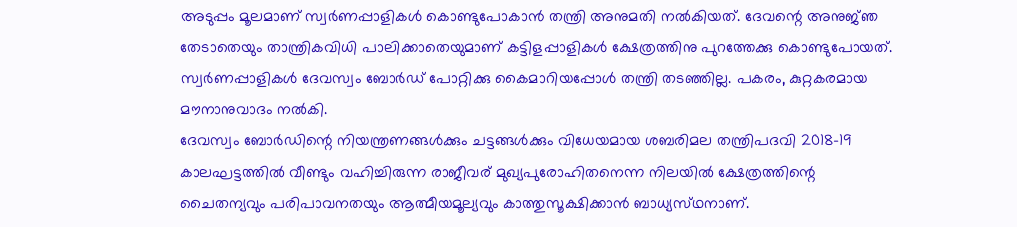അടുപ്പം മൂലമാണ്‌ സ്വര്‍ണപ്പാളികള്‍ കൊണ്ടുപോകാന്‍ തന്ത്രി അനുമതി നല്‍കിയത്‌. ദേവന്റെ അനുജ്‌ഞ തേടാതെയും താന്ത്രികവിധി പാലിക്കാതെയുമാണ്‌ കട്ടിളപ്പാളികള്‍ ക്ഷേത്രത്തിനു പുറത്തേക്കു കൊണ്ടുപോയത്‌. സ്വര്‍ണപ്പാളികള്‍ ദേവസ്വം ബോര്‍ഡ്‌ പോറ്റിക്കു കൈമാറിയപ്പോള്‍ തന്ത്രി തടഞ്ഞില്ല. പകരം, കുറ്റകരമായ മൗനാനുവാദം നല്‍കി.
ദേവസ്വം ബോര്‍ഡിന്റെ നിയന്ത്രണങ്ങള്‍ക്കും ചട്ടങ്ങള്‍ക്കും വിധേയമായ ശബരിമല തന്ത്രിപദവി 2018-19 കാലഘട്ടത്തില്‍ വീണ്ടും വഹിച്ചിരുന്ന രാജീവര്‌ മുഖ്യപുരോഹിതനെന്ന നിലയില്‍ ക്ഷേത്രത്തിന്റെ ചൈതന്യവും പരിപാവനതയും ആത്മീയമൂല്യവും കാത്തുസൂക്ഷിക്കാന്‍ ബാധ്യസ്‌ഥനാണ്‌.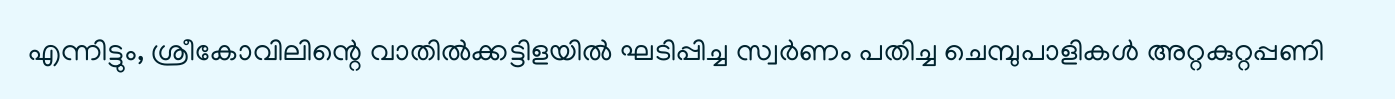എന്നിട്ടും, ശ്രീകോവിലിന്റെ വാതില്‍ക്കട്ടിളയില്‍ ഘടിപ്പിച്ച സ്വര്‍ണം പതിച്ച ചെമ്പുപാളികള്‍ അറ്റകുറ്റപ്പണി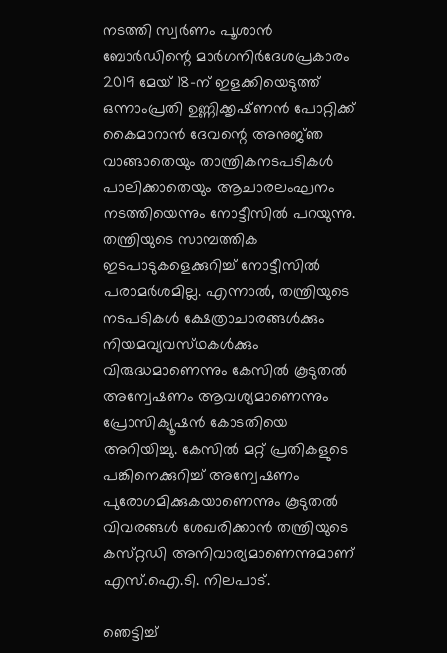നടത്തി സ്വര്‍ണം പൂശാന്‍ ബോര്‍ഡിന്റെ മാര്‍ഗനിര്‍ദേശപ്രകാരം 2019 മേയ്‌ 18-ന്‌ ഇളക്കിയെടുത്ത്‌ ഒന്നാംപ്രതി ഉണ്ണിക്കൃഷ്‌ണന്‍ പോറ്റിക്ക്‌ കൈമാറാന്‍ ദേവന്റെ അനുജ്‌ഞ വാങ്ങാതെയും താന്ത്രികനടപടികള്‍ പാലിക്കാതെയും ആചാരലംഘനം നടത്തിയെന്നും നോട്ടീസില്‍ പറയുന്നു.
തന്ത്രിയുടെ സാമ്പത്തിക ഇടപാടുകളെക്കുറിച്ച്‌ നോട്ടീസില്‍ പരാമര്‍ശമില്ല. എന്നാല്‍, തന്ത്രിയുടെ നടപടികള്‍ ക്ഷേത്രാചാരങ്ങള്‍ക്കും നിയമവ്യവസ്‌ഥകള്‍ക്കും വിരുദ്ധമാണെന്നും കേസില്‍ കൂടുതല്‍ അന്വേഷണം ആവശ്യമാണെന്നും പ്രോസിക്യൂഷന്‍ കോടതിയെ അറിയിച്ചു. കേസില്‍ മറ്റ്‌ പ്രതികളുടെ പങ്കിനെക്കുറിച്ച്‌ അന്വേഷണം പുരോഗമിക്കുകയാണെന്നും കൂടുതല്‍ വിവരങ്ങള്‍ ശേഖരിക്കാന്‍ തന്ത്രിയുടെ കസ്‌റ്റഡി അനിവാര്യമാണെന്നുമാണ്‌ എസ്‌.ഐ.ടി. നിലപാട്‌.

ഞെട്ടിച്ച്‌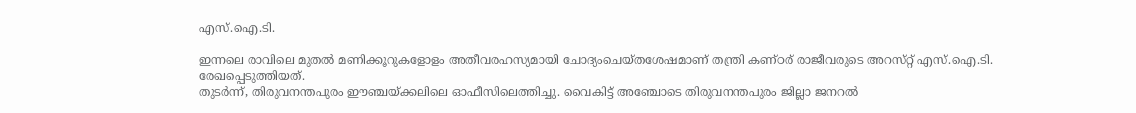എസ്‌.ഐ.ടി.

ഇന്നലെ രാവിലെ മുതല്‍ മണിക്കൂറുകളോളം അതീവരഹസ്യമായി ചോദ്യംചെയ്‌തശേഷമാണ്‌ തന്ത്രി കണ്‌ഠര്‌ രാജീവരുടെ അറസ്‌റ്റ്‌ എസ്‌.ഐ.ടി. രേഖപ്പെടുത്തിയത്‌.
തുടര്‍ന്ന്‌, തിരുവനന്തപുരം ഈഞ്ചയ്‌ക്കലിലെ ഓഫീസിലെത്തിച്ചു. വൈകിട്ട്‌ അഞ്ചോടെ തിരുവനന്തപുരം ജില്ലാ ജനറല്‍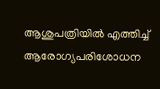ആശുപത്രിയില്‍ എത്തിച്ച്‌ ആരോഗ്യപരിശോധന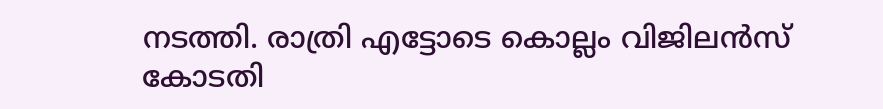നടത്തി. രാത്രി എട്ടോടെ കൊല്ലം വിജിലന്‍സ്‌ കോടതി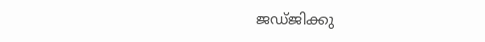ജഡ്‌ജിക്കു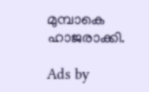മുമ്പാകെ ഹാജരാക്കി.

Ads by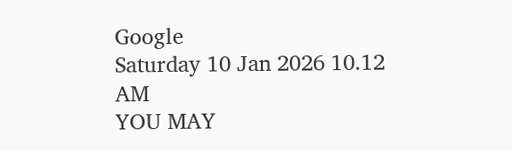Google
Saturday 10 Jan 2026 10.12 AM
YOU MAY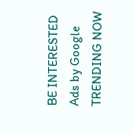BE INTERESTED
Ads by Google
TRENDING NOW